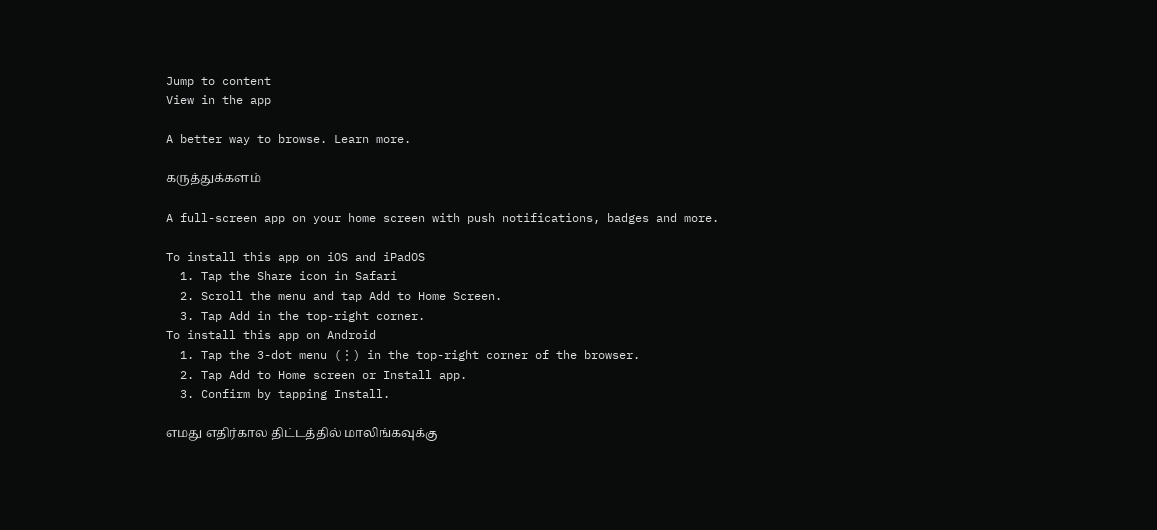Jump to content
View in the app

A better way to browse. Learn more.

கருத்துக்களம்

A full-screen app on your home screen with push notifications, badges and more.

To install this app on iOS and iPadOS
  1. Tap the Share icon in Safari
  2. Scroll the menu and tap Add to Home Screen.
  3. Tap Add in the top-right corner.
To install this app on Android
  1. Tap the 3-dot menu (⋮) in the top-right corner of the browser.
  2. Tap Add to Home screen or Install app.
  3. Confirm by tapping Install.

எமது எதிர்கால திட்டத்தில் மாலிங்கவுக்கு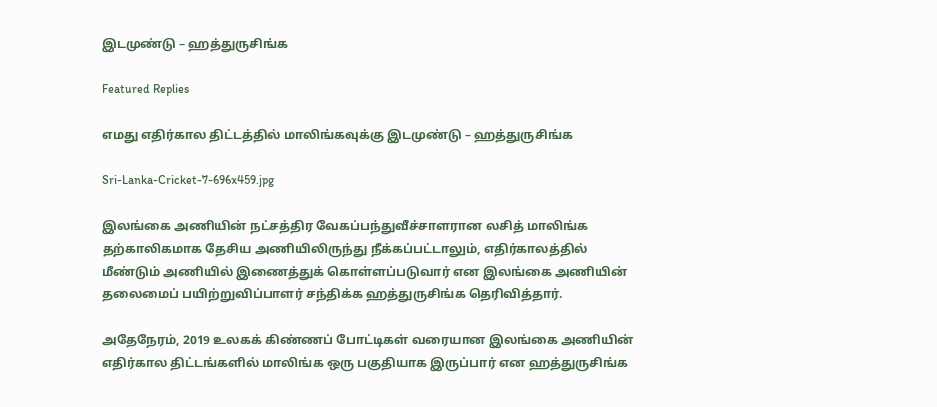இடமுண்டு – ஹத்துருசிங்க

Featured Replies

எமது எதிர்கால திட்டத்தில் மாலிங்கவுக்கு இடமுண்டு – ஹத்துருசிங்க

Sri-Lanka-Cricket-7-696x459.jpg

இலங்கை அணியின் நட்சத்திர வேகப்பந்துவீச்சாளரான லசித் மாலிங்க தற்காலிகமாக தேசிய அணியிலிருந்து நீக்கப்பட்டாலும், எதிர்காலத்தில் மீண்டும் அணியில் இணைத்துக் கொள்ளப்படுவார் என இலங்கை அணியின் தலைமைப் பயிற்றுவிப்பாளர் சந்திக்க ஹத்துருசிங்க தெரிவித்தார்.

அதேநேரம், 2019 உலகக் கிண்ணப் போட்டிகள் வரையான இலங்கை அணியின் எதிர்கால திட்டங்களில் மாலிங்க ஒரு பகுதியாக இருப்பார் என ஹத்துருசிங்க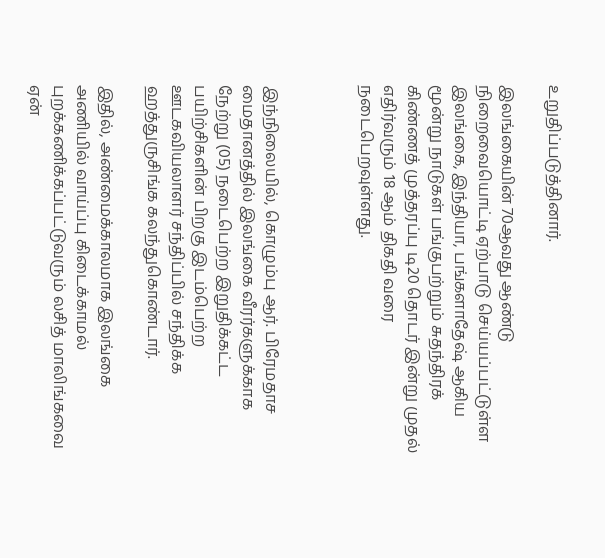உறுதிப்படுத்தினார்.

இலங்கையின் 70ஆவது ஆண்டு நிறைவையொட்டி ஏற்பாடு செய்யப்பட்டுள்ள இலங்கை, இந்தியா, பங்களாதேஷ் ஆகிய மூன்று நாடுகள் பங்குபற்றும் சுதந்திரக் கிண்ணத் முத்தரப்பு டி20 தொடர் இன்று முதல் எதிர்வரும் 18 ஆம் திகதி வரை நடைபெறவுள்ளது.



இந்நிலையில், கொழும்பு ஆர். பிரேமதாச மைதானத்தில் இலங்கை வீரர்களுக்காக நேற்று (05) நடைபெற்ற இறுதிக்கட்ட பயிற்சிகளின் பிறகு இடம்பெற்ற ஊடகவியலாளர் சந்திப்பில் சந்திக்க ஹத்துருசிங்க கலந்துகொண்டார்.

இதில், அண்மைக்காலமாக இலங்கை அணியில் வாய்ப்பு கிடைக்காமல் புறக்கணிக்கப்பட்டுவரும் லசித் மாலிங்கவை ஏன்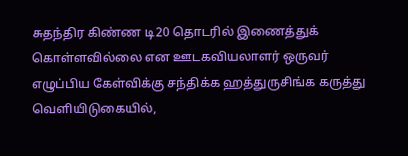சுதந்திர கிண்ண டி20 தொடரில் இணைத்துக் கொள்ளவில்லை என ஊடகவியலாளர் ஒருவர் எழுப்பிய கேள்விக்கு சந்திக்க ஹத்துருசிங்க கருத்து வெளியிடுகையில்,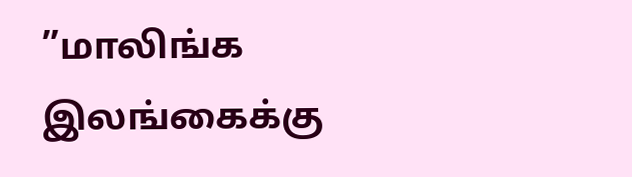”மாலிங்க இலங்கைக்கு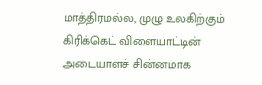மாத்திரமல்ல, முழு உலகிற்கும் கிரிக்கெட் விளையாட்டின் அடையாளச் சின்னமாக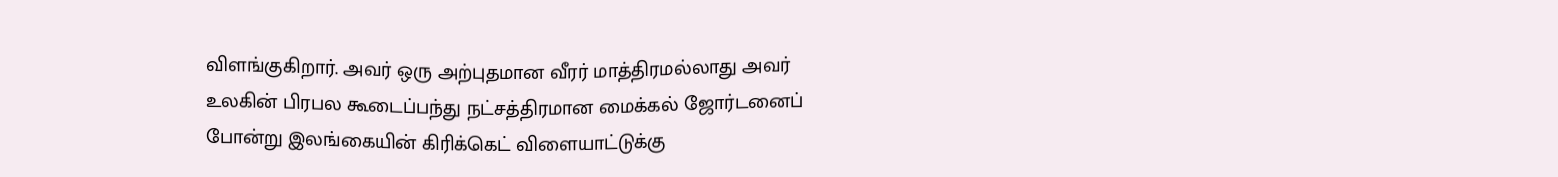விளங்குகிறார். அவர் ஒரு அற்புதமான வீரர் மாத்திரமல்லாது அவர் உலகின் பிரபல கூடைப்பந்து நட்சத்திரமான மைக்கல் ஜோர்டனைப் போன்று இலங்கையின் கிரிக்கெட் விளையாட்டுக்கு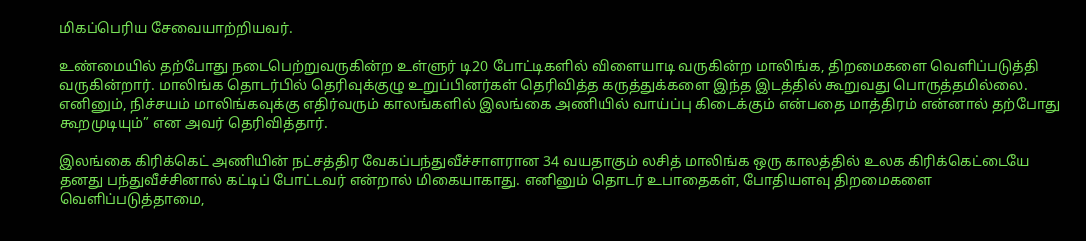மிகப்பெரிய சேவையாற்றியவர்.

உண்மையில் தற்போது நடைபெற்றுவருகின்ற உள்ளுர் டி20 போட்டிகளில் விளையாடி வருகின்ற மாலிங்க, திறமைகளை வெளிப்படுத்தி வருகின்றார். மாலிங்க தொடர்பில் தெரிவுக்குழு உறுப்பினர்கள் தெரிவித்த கருத்துக்களை இந்த இடத்தில் கூறுவது பொருத்தமில்லை. எனினும், நிச்சயம் மாலிங்கவுக்கு எதிர்வரும் காலங்களில் இலங்கை அணியில் வாய்ப்பு கிடைக்கும் என்பதை மாத்திரம் என்னால் தற்போது கூறமுடியும்” என அவர் தெரிவித்தார்.

இலங்கை கிரிக்கெட் அணியின் நட்சத்திர வேகப்பந்துவீச்சாளரான 34 வயதாகும் லசித் மாலிங்க ஒரு காலத்தில் உலக கிரிக்கெட்டையே தனது பந்துவீச்சினால் கட்டிப் போட்டவர் என்றால் மிகையாகாது. எனினும் தொடர் உபாதைகள், போதியளவு திறமைகளை வெளிப்படுத்தாமை,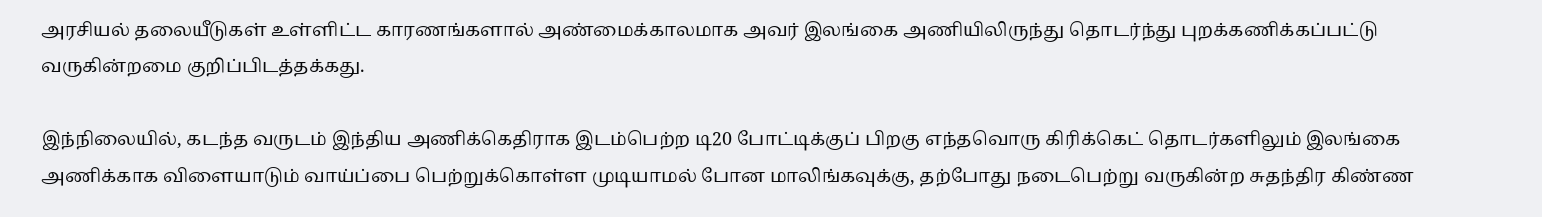அரசியல் தலையீடுகள் உள்ளிட்ட காரணங்களால் அண்மைக்காலமாக அவர் இலங்கை அணியிலிருந்து தொடர்ந்து புறக்கணிக்கப்பட்டு வருகின்றமை குறிப்பிடத்தக்கது.

இந்நிலையில், கடந்த வருடம் இந்திய அணிக்கெதிராக இடம்பெற்ற டி20 போட்டிக்குப் பிறகு எந்தவொரு கிரிக்கெட் தொடர்களிலும் இலங்கை அணிக்காக விளையாடும் வாய்ப்பை பெற்றுக்கொள்ள முடியாமல் போன மாலிங்கவுக்கு, தற்போது நடைபெற்று வருகின்ற சுதந்திர கிண்ண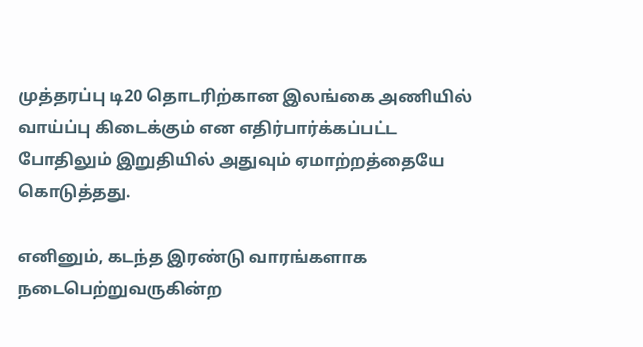முத்தரப்பு டி20 தொடரிற்கான இலங்கை அணியில் வாய்ப்பு கிடைக்கும் என எதிர்பார்க்கப்பட்ட போதிலும் இறுதியில் அதுவும் ஏமாற்றத்தையே கொடுத்தது.

எனினும், கடந்த இரண்டு வாரங்களாக நடைபெற்றுவருகின்ற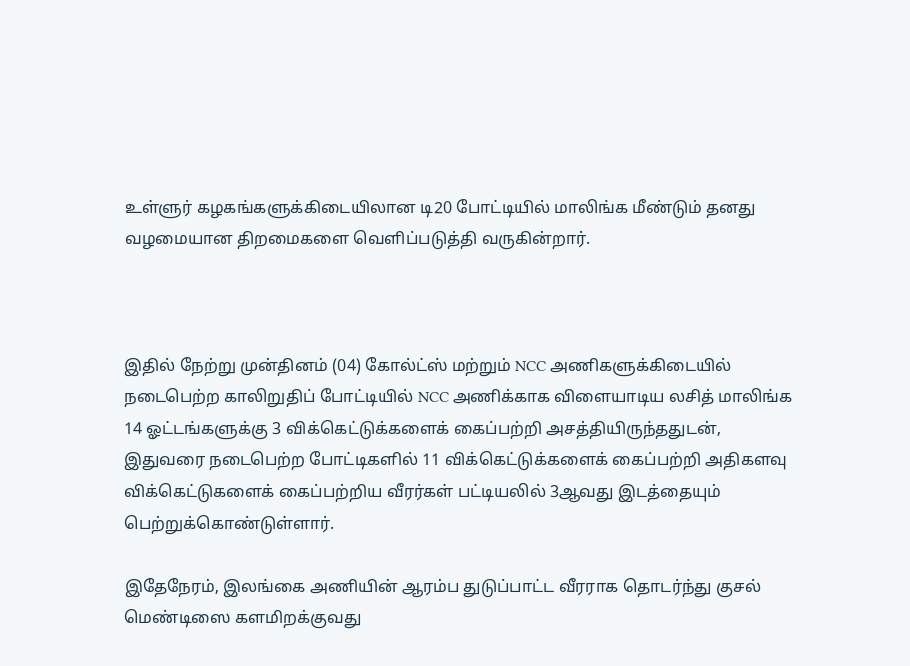உள்ளுர் கழகங்களுக்கிடையிலான டி20 போட்டியில் மாலிங்க மீண்டும் தனது வழமையான திறமைகளை வெளிப்படுத்தி வருகின்றார்.



இதில் நேற்று முன்தினம் (04) கோல்ட்ஸ் மற்றும் NCC அணிகளுக்கிடையில் நடைபெற்ற காலிறுதிப் போட்டியில் NCC அணிக்காக விளையாடிய லசித் மாலிங்க 14 ஓட்டங்களுக்கு 3 விக்கெட்டுக்களைக் கைப்பற்றி அசத்தியிருந்ததுடன், இதுவரை நடைபெற்ற போட்டிகளில் 11 விக்கெட்டுக்களைக் கைப்பற்றி அதிகளவு விக்கெட்டுகளைக் கைப்பற்றிய வீரர்கள் பட்டியலில் 3ஆவது இடத்தையும் பெற்றுக்கொண்டுள்ளார்.

இதேநேரம், இலங்கை அணியின் ஆரம்ப துடுப்பாட்ட வீரராக தொடர்ந்து குசல் மெண்டிஸை களமிறக்குவது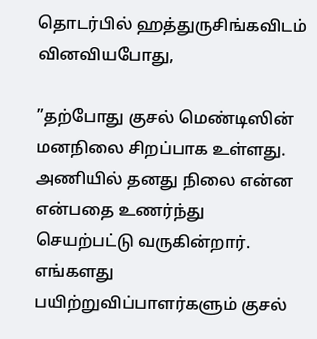தொடர்பில் ஹத்துருசிங்கவிடம் வினவியபோது,

”தற்போது குசல் மெண்டிஸின் மனநிலை சிறப்பாக உள்ளது. அணியில் தனது நிலை என்ன என்பதை உணர்ந்து செயற்பட்டு வருகின்றார். எங்களது பயிற்றுவிப்பாளர்களும் குசல்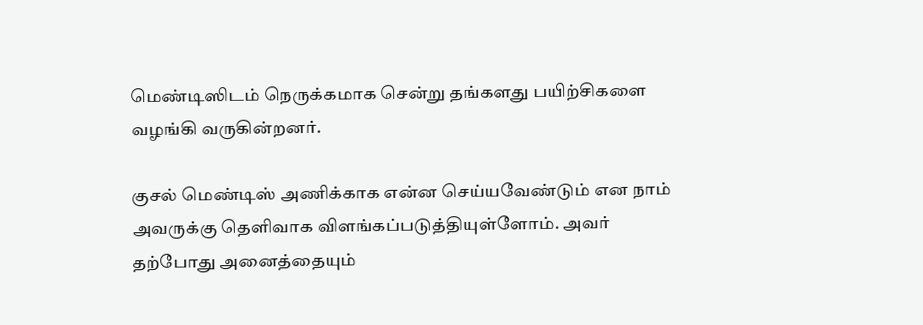மெண்டிஸிடம் நெருக்கமாக சென்று தங்களது பயிற்சிகளை வழங்கி வருகின்றனர்.

குசல் மெண்டிஸ் அணிக்காக என்ன செய்யவேண்டும் என நாம் அவருக்கு தெளிவாக விளங்கப்படுத்தியுள்ளோம். அவர் தற்போது அனைத்தையும்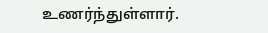உணர்ந்துள்ளார்.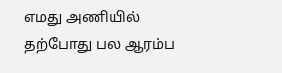எமது அணியில் தற்போது பல ஆரம்ப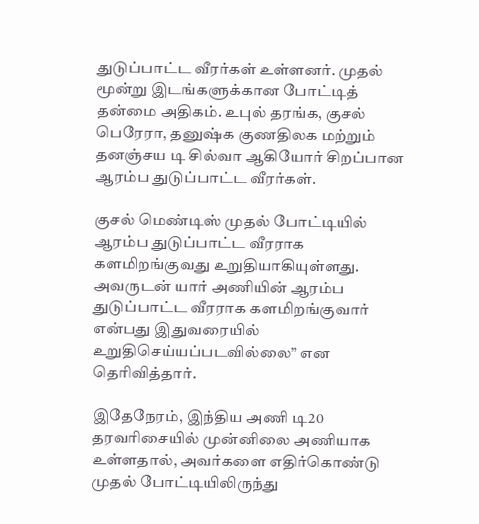துடுப்பாட்ட வீரர்கள் உள்ளனர். முதல் மூன்று இடங்களுக்கான போட்டித் தன்மை அதிகம். உபுல் தரங்க, குசல் பெரேரா, தனுஷ்க குணதிலக மற்றும் தனஞ்சய டி சில்வா ஆகியோர் சிறப்பான ஆரம்ப துடுப்பாட்ட வீரர்கள்.

குசல் மெண்டிஸ் முதல் போட்டியில் ஆரம்ப துடுப்பாட்ட வீரராக களமிறங்குவது உறுதியாகியுள்ளது. அவருடன் யார் அணியின் ஆரம்ப துடுப்பாட்ட வீரராக களமிறங்குவார் என்பது இதுவரையில் உறுதிசெய்யப்படவில்லை” என தெரிவித்தார்.

இதேநேரம், இந்திய அணி டி20 தரவரிசையில் முன்னிலை அணியாக உள்ளதால், அவர்களை எதிர்கொண்டு முதல் போட்டியிலிருந்து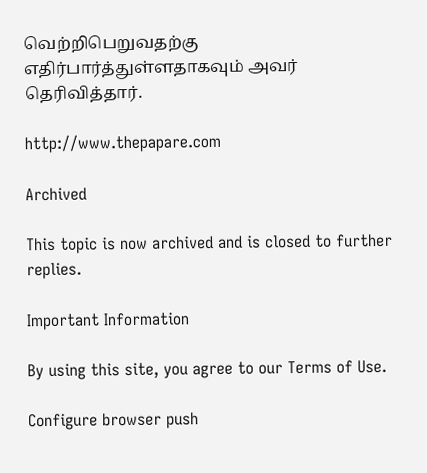வெற்றிபெறுவதற்கு எதிர்பார்த்துள்ளதாகவும் அவர் தெரிவித்தார்.

http://www.thepapare.com

Archived

This topic is now archived and is closed to further replies.

Important Information

By using this site, you agree to our Terms of Use.

Configure browser push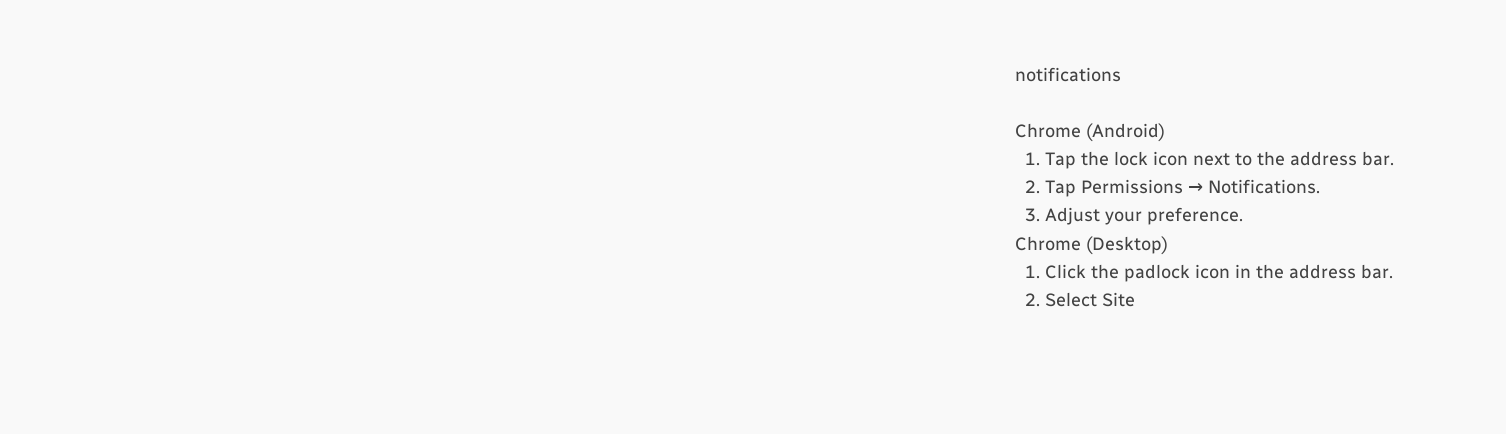notifications

Chrome (Android)
  1. Tap the lock icon next to the address bar.
  2. Tap Permissions → Notifications.
  3. Adjust your preference.
Chrome (Desktop)
  1. Click the padlock icon in the address bar.
  2. Select Site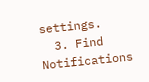settings.
  3. Find Notifications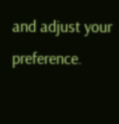and adjust your preference.